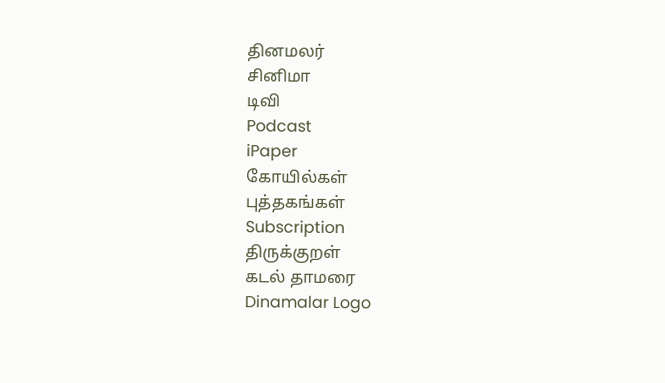தினமலர்
சினிமா
டிவி
Podcast
iPaper
கோயில்கள்
புத்தகங்கள்
Subscription
திருக்குறள்
கடல் தாமரை
Dinamalar Logo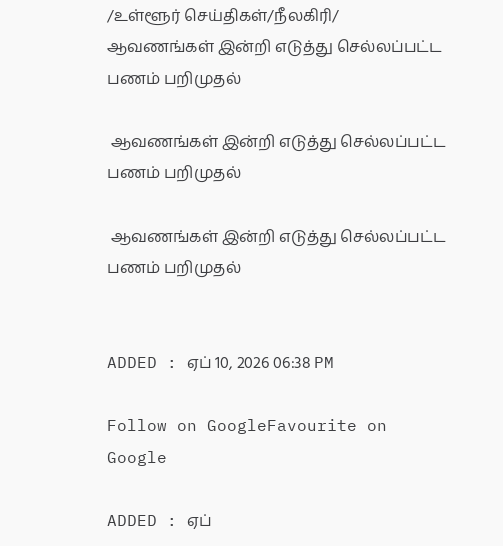/உள்ளூர் செய்திகள்/நீலகிரி/ ஆவணங்கள் இன்றி எடுத்து செல்லப்பட்ட பணம் பறிமுதல்

 ஆவணங்கள் இன்றி எடுத்து செல்லப்பட்ட பணம் பறிமுதல்

 ஆவணங்கள் இன்றி எடுத்து செல்லப்பட்ட பணம் பறிமுதல்


ADDED : ஏப் 10, 2026 06:38 PM

Follow on GoogleFavourite on Google

ADDED : ஏப்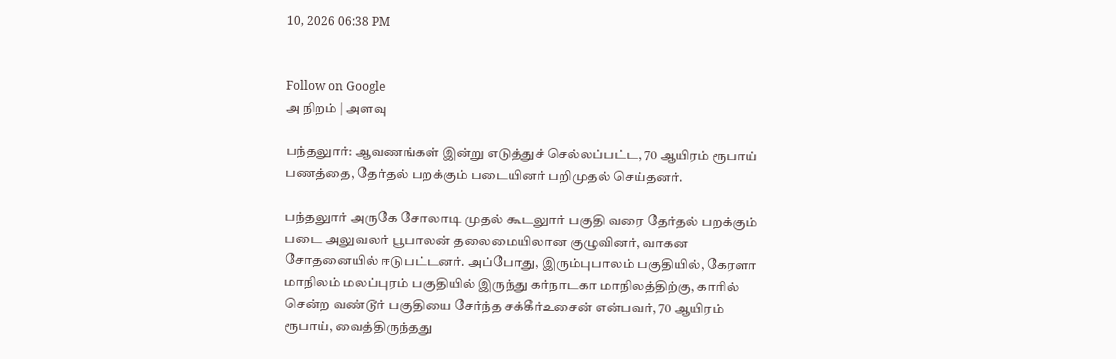10, 2026 06:38 PM


Follow on Google
அ நிறம் | அளவு

பந்தலுார்: ஆவணங்கள் இன்று எடுத்துச் செல்லப்பட்ட, 70 ஆயிரம் ரூபாய் பணத்தை, தேர்தல் பறக்கும் படையினர் பறிமுதல் செய்தனர்.

பந்தலுார் அருகே சோலாடி முதல் கூடலுார் பகுதி வரை தேர்தல் பறக்கும் படை அலுவலர் பூபாலன் தலைமையிலான குழுவினர், வாகன சோதனையில் ஈடுபட்டனர். அப்போது, இரும்புபாலம் பகுதியில், கேரளா மாநிலம் மலப்புரம் பகுதியில் இருந்து கர்நாடகா மாநிலத்திற்கு, காரில் சென்ற வண்டூர் பகுதியை சேர்ந்த சக்கீர்உசைன் என்பவர், 70 ஆயிரம் ரூபாய், வைத்திருந்தது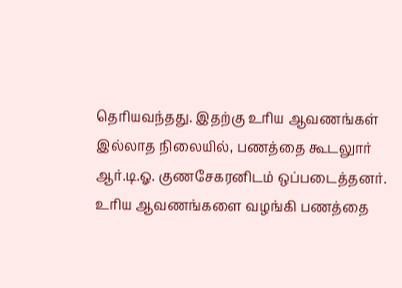தெரியவந்தது. இதற்கு உரிய ஆவணங்கள் இல்லாத நிலையில், பணத்தை கூடலுார் ஆர்.டி.ஓ. குணசேகரனிடம் ஒப்படைத்தனர். உரிய ஆவணங்களை வழங்கி பணத்தை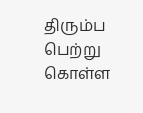திரும்ப பெற்று கொள்ள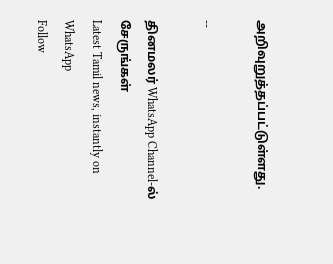அறிவுறுத்தப்பட்டுள்ளது.

--

தினமலர் WhatsApp Channel-ல் சேருங்கள்
Latest Tamil news, instantly on WhatsApp
Follow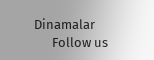Dinamalar
      Follow us